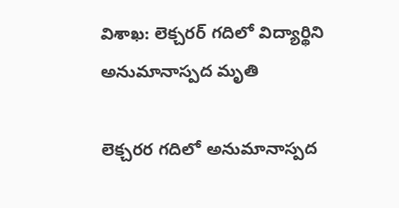విశాఖ: లెక్చరర్ గదిలో విద్యార్థిని అనుమానాస్పద మృతి

లెక్చరర గదిలో అనుమానాస్పద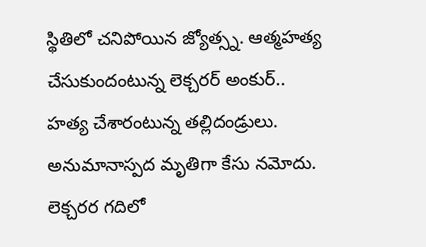స్థితిలో చనిపోయిన జ్యోత్స్న. ఆత్మహత్య చేసుకుందంటున్న లెక్చరర్ అంకుర్.. హత్య చేశారంటున్న తల్లిదండ్రులు. అనుమానాస్పద మృతిగా కేసు నమోదు. లెక్చరర గదిలో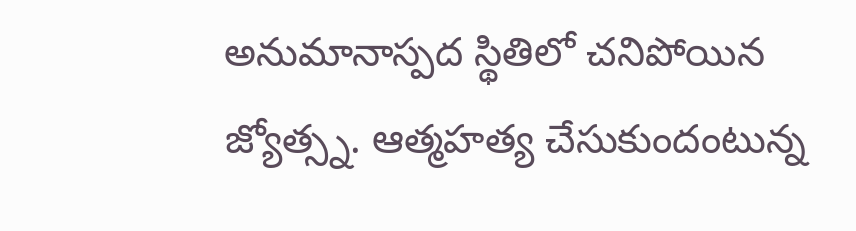అనుమానాస్పద స్థితిలో చనిపోయిన జ్యోత్స్న. ఆత్మహత్య చేసుకుందంటున్న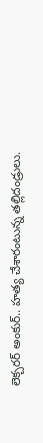లెక్చరర్ అంకుర్.. హత్య చేశారంటున్న తల్లిదండ్రులు.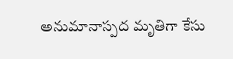అనుమానాస్పద మృతిగా కేసు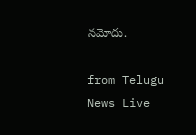నమోదు.

from Telugu News Live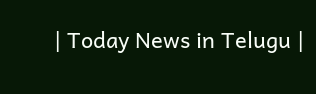| Today News in Telugu |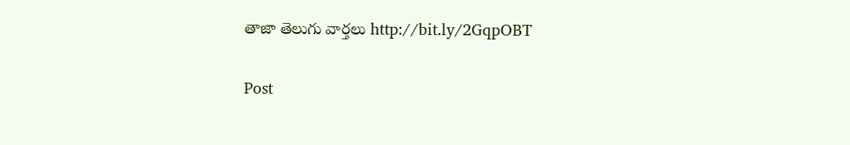తాజా తెలుగు వార్తలు http://bit.ly/2GqpOBT

Post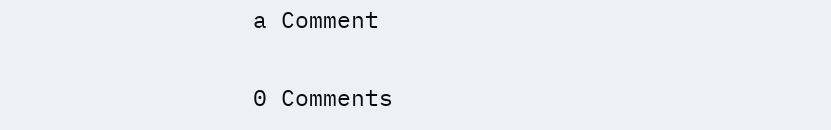a Comment

0 Comments